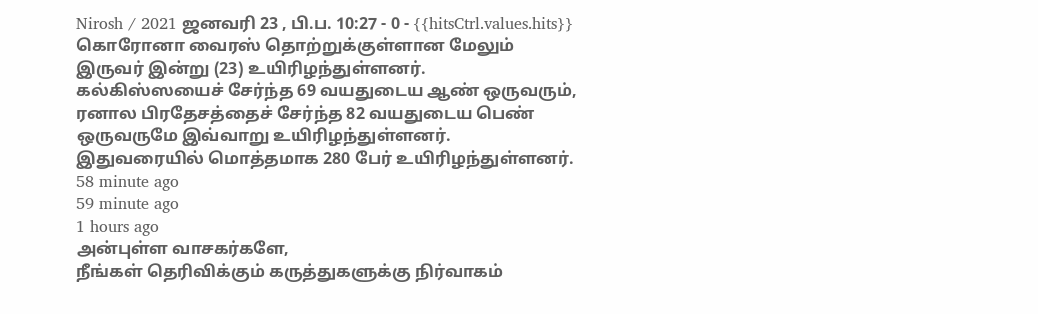Nirosh / 2021 ஜனவரி 23 , பி.ப. 10:27 - 0 - {{hitsCtrl.values.hits}}
கொரோனா வைரஸ் தொற்றுக்குள்ளான மேலும் இருவர் இன்று (23) உயிரிழந்துள்ளனர்.
கல்கிஸ்ஸயைச் சேர்ந்த 69 வயதுடைய ஆண் ஒருவரும், ரனால பிரதேசத்தைச் சேர்ந்த 82 வயதுடைய பெண் ஒருவருமே இவ்வாறு உயிரிழந்துள்ளனர். இதுவரையில் மொத்தமாக 280 பேர் உயிரிழந்துள்ளனர்.
58 minute ago
59 minute ago
1 hours ago
அன்புள்ள வாசகர்களே,
நீங்கள் தெரிவிக்கும் கருத்துகளுக்கு நிர்வாகம்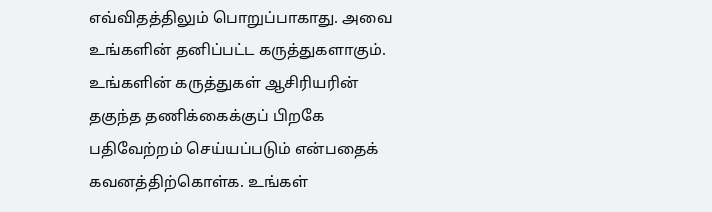எவ்விதத்திலும் பொறுப்பாகாது. அவை உங்களின் தனிப்பட்ட கருத்துகளாகும். உங்களின் கருத்துகள் ஆசிரியரின் தகுந்த தணிக்கைக்குப் பிறகே பதிவேற்றம் செய்யப்படும் என்பதைக் கவனத்திற்கொள்க. உங்கள்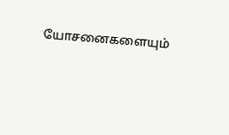யோசனைகளையும்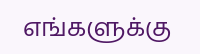எங்களுக்கு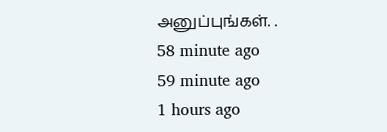அனுப்புங்கள். .
58 minute ago
59 minute ago
1 hours ago